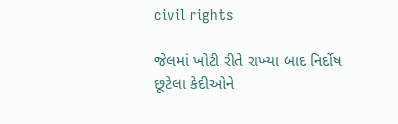civil rights

જેલમાં ખોટી રીતે રાખ્‍યા બાદ નિર્દોષ છૂટેલા કેદીઓને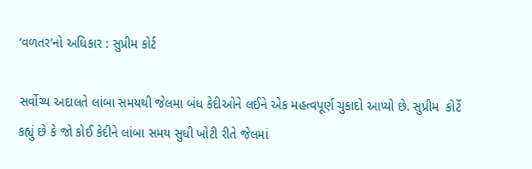‘વળતર’નો અધિકાર : સુપ્રીમ કોર્ટ

સર્વોચ્‍ય અદાલતે લાંબા સમયથી જેલમા બંધ કેદીઓને લઈને એક મહત્‍વપૂર્ણ ચુકાદો આપ્‍યો છે. સુપ્રીમ  કોર્ટે કહ્યું છે કે જો કોઈ કેદીને લાંબા સમય સુધી ખોટી રીતે જેલમાં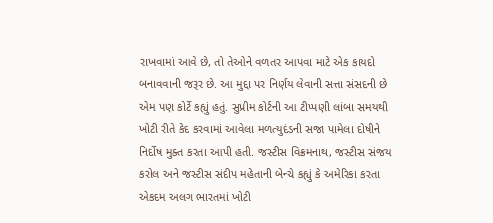રાખવામાં આવે છે, તો તેઓને વળતર આપવા માટે એક કાયદો બનાવવાની જરૂર છે. આ મુદ્દા પર નિર્ણય લેવાની સત્તા સંસદની છે એમ પણ કોર્ટે કહ્યું હતું. સુપ્રીમ કોર્ટની આ ટીપ્‍પણી લાંબા સમયથી ખોટી રીતે કેદ કરવામાં આવેલા મળત્‍યુદંડની સજા પામેલા દોષીને નિર્દોષ મુક્‍ત કરતા આપી હતી. જસ્‍ટીસ વિક્રમનાથ, જસ્‍ટીસ સંજય કરોલ અને જસ્‍ટીસ સંદીપ મહેતાની બેન્‍ચે કહ્યું કે અમેરિકા કરતા એકદમ અલગ ભારતમાં ખોટી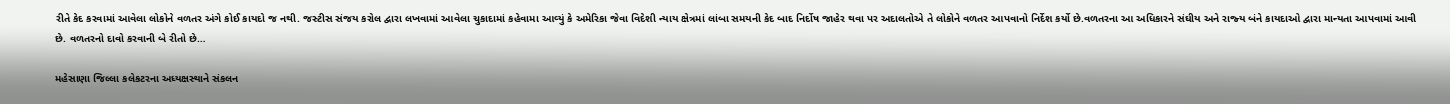રીતે કેદ કરવામાં આવેલા લોકોને વળતર અંગે કોઈ કાયદો જ નથી. જસ્‍ટીસ સંજય કરોલ દ્વારા લખવામાં આવેલા ચુકાદામાં કહેવામા આવ્‍યું કે અમેરિકા જેવા વિદેશી ન્‍યાય ક્ષેત્રમાં લાંબા સમયની કેદ બાદ નિર્દોષ જાહેર થવા પર અદાલતોએ તે લોકોને વળતર આપવાનો નિર્દેશ કર્યો છે.વળતરના આ અધિકારને સંઘીય અને રાજ્‍ય બંને કાયદાઓ દ્વારા માન્‍યતા આપવામાં આવી છે. વળતરનો દાવો કરવાની બે રીતો છે…

મહેસાણા જિલ્લા કલેકટરના અધ્યક્ષસ્થાને સંકલન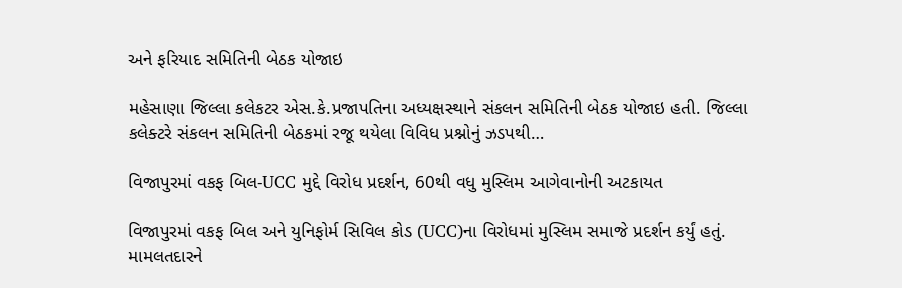અને ફરિયાદ સમિતિની બેઠક યોજાઇ

મહેસાણા જિલ્લા કલેકટર એસ.કે.પ્રજાપતિના અધ્યક્ષસ્થાને સંકલન સમિતિની બેઠક યોજાઇ હતી. જિલ્લા કલેક્ટરે સંકલન સમિતિની બેઠકમાં રજૂ થયેલા વિવિધ પ્રશ્નોનું ઝડપથી…

વિજાપુરમાં વકફ બિલ-UCC મુદ્દે વિરોધ પ્રદર્શન, 60થી વધુ મુસ્લિમ આગેવાનોની અટકાયત

વિજાપુરમાં વકફ બિલ અને યુનિફોર્મ સિવિલ કોડ (UCC)ના વિરોધમાં મુસ્લિમ સમાજે પ્રદર્શન કર્યું હતું. મામલતદારને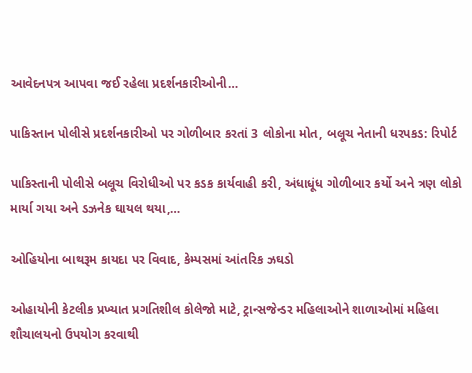આવેદનપત્ર આપવા જઈ રહેલા પ્રદર્શનકારીઓની…

પાકિસ્તાન પોલીસે પ્રદર્શનકારીઓ પર ગોળીબાર કરતાં 3 લોકોના મોત, બલૂચ નેતાની ધરપકડ: રિપોર્ટ

પાકિસ્તાની પોલીસે બલૂચ વિરોધીઓ પર કડક કાર્યવાહી કરી, અંધાધૂંધ ગોળીબાર કર્યો અને ત્રણ લોકો માર્યા ગયા અને ડઝનેક ઘાયલ થયા,…

ઓહિયોના બાથરૂમ કાયદા પર વિવાદ, કેમ્પસમાં આંતરિક ઝઘડો

ઓહાયોની કેટલીક પ્રખ્યાત પ્રગતિશીલ કોલેજો માટે, ટ્રાન્સજેન્ડર મહિલાઓને શાળાઓમાં મહિલા શૌચાલયનો ઉપયોગ કરવાથી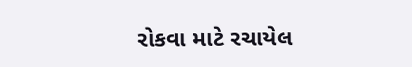રોકવા માટે રચાયેલ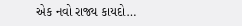એક નવો રાજ્ય કાયદો…